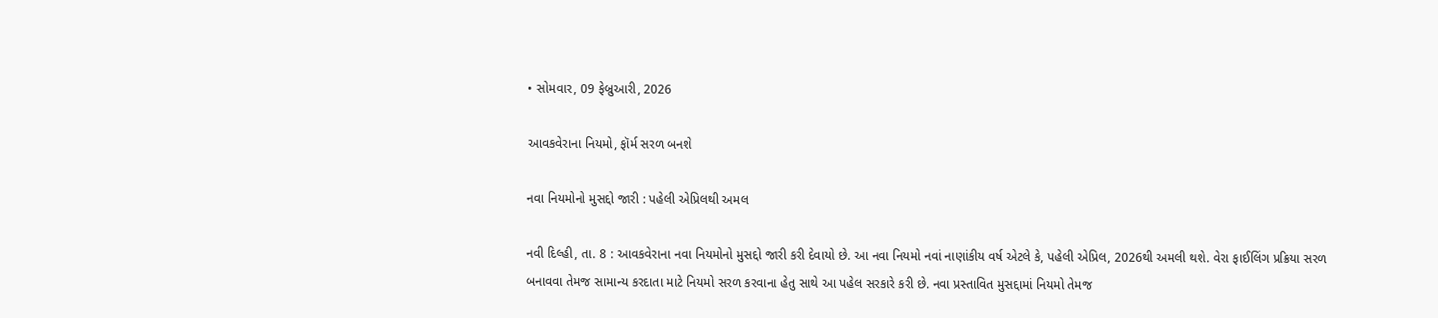• સોમવાર, 09 ફેબ્રુઆરી, 2026

આવકવેરાના નિયમો, ફૉર્મ સરળ બનશે

નવા નિયમોનો મુસદ્દો જારી : પહેલી એપ્રિલથી અમલ

નવી દિલ્હી, તા. 8 : આવકવેરાના નવા નિયમોનો મુસદ્દો જારી કરી દેવાયો છે. આ નવા નિયમો નવાં નાણાંકીય વર્ષ એટલે કે, પહેલી એપ્રિલ, 2026થી અમલી થશે. વેરા ફાઈલિંગ પ્રક્રિયા સરળ બનાવવા તેમજ સામાન્ય કરદાતા માટે નિયમો સરળ કરવાના હેતુ સાથે આ પહેલ સરકારે કરી છે. નવા પ્રસ્તાવિત મુસદ્દામાં નિયમો તેમજ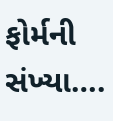ફોર્મની સંખ્યા….